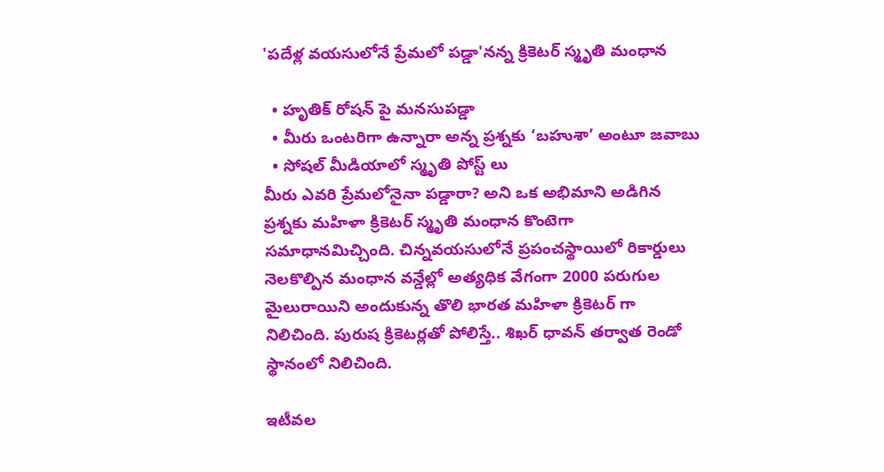'పదేళ్ల వయసులోనే ప్రేమలో పడ్డా'నన్న క్రికెటర్ స్మృతి మంధాన

  • హృతిక్ రోషన్ పై మనసుపడ్డా
  • మీరు ఒంటరిగా ఉన్నారా అన్న ప్రశ్నకు ‘బహుశా’ అంటూ జవాబు
  • సోషల్ మీడియాలో స్మృతి పోస్ట్ లు
మీరు ఎవరి ప్రేమలోనైనా పడ్డారా? అని ఒక అభిమాని అడిగిన ప్రశ్నకు మహిళా క్రికెటర్ స్మృతి మంధాన కొంటెగా సమాధానమిచ్చింది. చిన్నవయసులోనే ప్రపంచస్థాయిలో రికార్డులు నెలకొల్పిన మంధాన వన్డేల్లో అత్యధిక వేగంగా 2000 పరుగుల మైలురాయిని అందుకున్న తొలి భారత మహిళా క్రికెటర్ గా నిలిచింది. పురుష క్రికెటర్లతో పోలిస్తే.. శిఖర్ ధావన్ తర్వాత రెండో స్థానంలో నిలిచింది.

ఇటీవల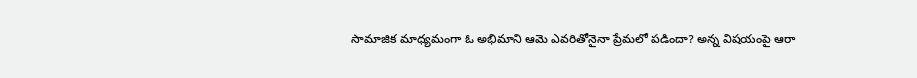సామాజిక మాధ్యమంగా ఓ అభిమాని ఆమె ఎవరితోనైనా ప్రేమలో పడిందా? అన్న విషయంపై ఆరా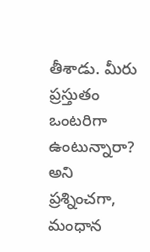తీశాడు. మీరు ప్రస్తుతం ఒంటరిగా ఉంటున్నారా? అని ప్రశ్నించగా, మంధాన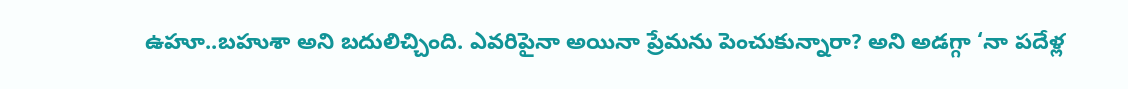ఉహూ..బహుశా అని బదులిచ్చింది. ఎవరిపైనా అయినా ప్రేమను పెంచుకున్నారా? అని అడగ్గా ‘నా పదేళ్ల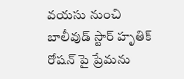వయసు నుంచి బాలీవుడ్ స్టార్ హృతిక్ రోషన్ పై ప్రేమను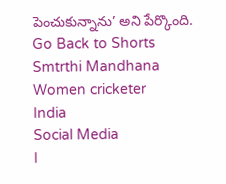పెంచుకున్నాను’ అని పేర్కొంది.
Go Back to Shorts
Smtrthi Mandhana
Women cricketer
India
Social Media
I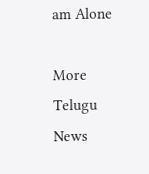am Alone

More Telugu News